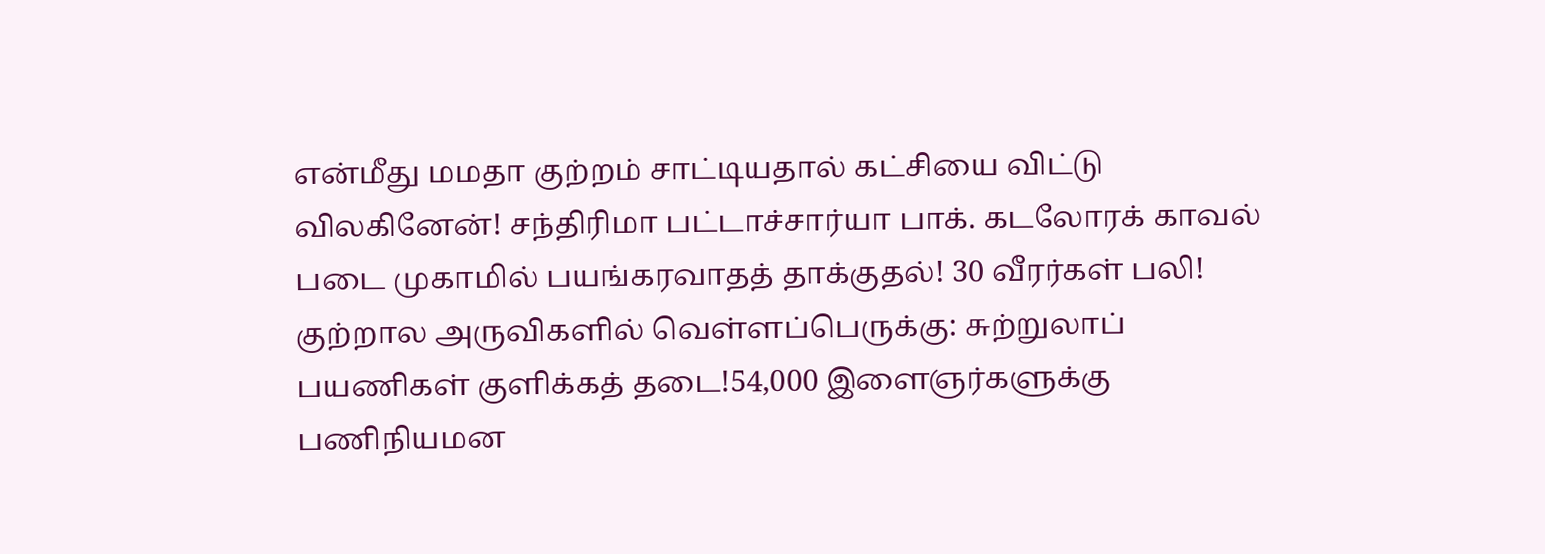என்மீது மமதா குற்றம் சாட்டியதால் கட்சியை விட்டு விலகினேன்! சந்திரிமா பட்டாச்சார்யா பாக். கடலோரக் காவல் படை முகாமில் பயங்கரவாதத் தாக்குதல்! 30 வீரர்கள் பலி! குற்றால அருவிகளில் வெள்ளப்பெருக்கு: சுற்றுலாப் பயணிகள் குளிக்கத் தடை!54,000 இளைஞர்களுக்கு பணிநியமன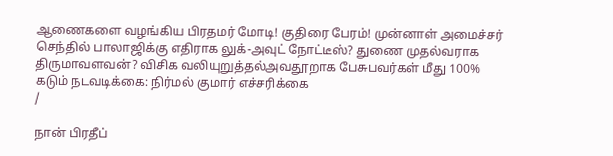ஆணைகளை வழங்கிய பிரதமர் மோடி! குதிரை பேரம்! முன்னாள் அமைச்சர் செந்தில் பாலாஜிக்கு எதிராக லுக்-அவுட் நோட்டீஸ்? துணை முதல்வராக திருமாவளவன்? விசிக வலியுறுத்தல்அவதூறாக பேசுபவர்கள் மீது 100% கடும் நடவடிக்கை: நிர்மல் குமார் எச்சரிக்கை
/

நான் பிரதீப்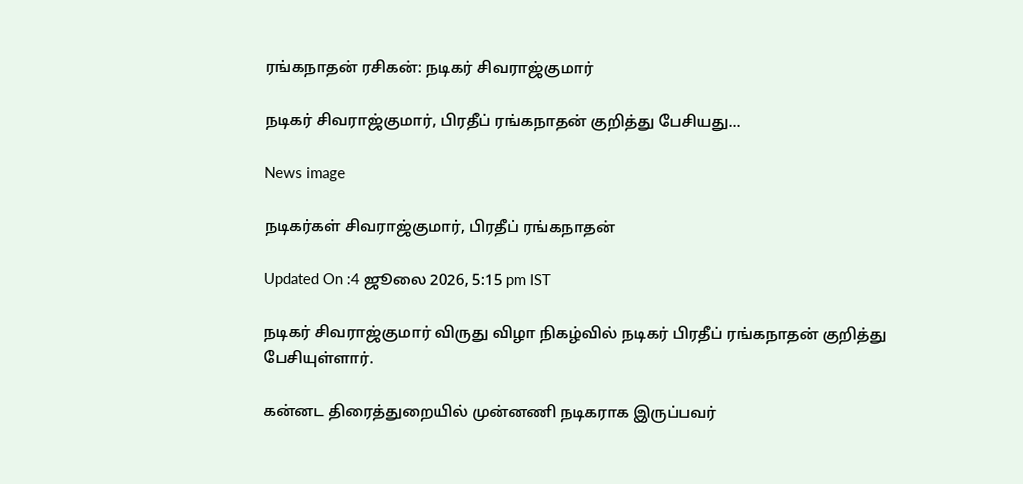ரங்கநாதன் ரசிகன்: நடிகர் சிவராஜ்குமார்

நடிகர் சிவராஜ்குமார், பிரதீப் ரங்கநாதன் குறித்து பேசியது...

News image

நடிகர்கள் சிவராஜ்குமார், பிரதீப் ரங்கநாதன்

Updated On :4 ஜூலை 2026, 5:15 pm IST

நடிகர் சிவராஜ்குமார் விருது விழா நிகழ்வில் நடிகர் பிரதீப் ரங்கநாதன் குறித்து பேசியுள்ளார்.

கன்னட திரைத்துறையில் முன்னணி நடிகராக இருப்பவர்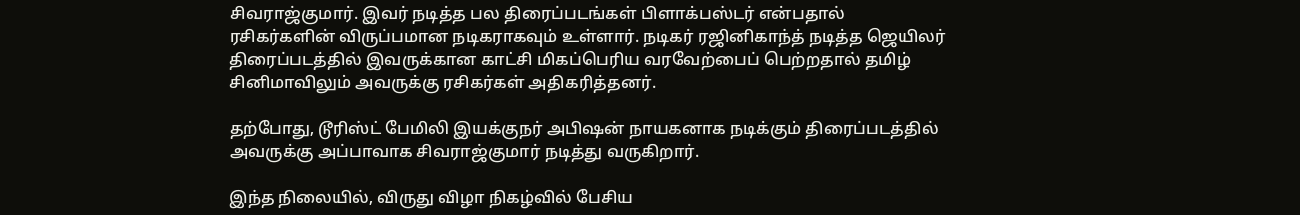சிவராஜ்குமார். இவர் நடித்த பல திரைப்படங்கள் பிளாக்பஸ்டர் என்பதால் ரசிகர்களின் விருப்பமான நடிகராகவும் உள்ளார். நடிகர் ரஜினிகாந்த் நடித்த ஜெயிலர் திரைப்படத்தில் இவருக்கான காட்சி மிகப்பெரிய வரவேற்பைப் பெற்றதால் தமிழ் சினிமாவிலும் அவருக்கு ரசிகர்கள் அதிகரித்தனர்.

தற்போது, டூரிஸ்ட் பேமிலி இயக்குநர் அபிஷன் நாயகனாக நடிக்கும் திரைப்படத்தில் அவருக்கு அப்பாவாக சிவராஜ்குமார் நடித்து வருகிறார்.

இந்த நிலையில், விருது விழா நிகழ்வில் பேசிய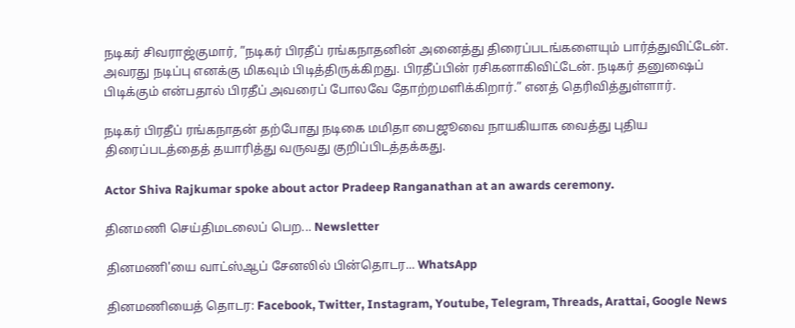நடிகர் சிவராஜ்குமார், ”நடிகர் பிரதீப் ரங்கநாதனின் அனைத்து திரைப்படங்களையும் பார்த்துவிட்டேன். அவரது நடிப்பு எனக்கு மிகவும் பிடித்திருக்கிறது. பிரதீப்பின் ரசிகனாகிவிட்டேன். நடிகர் தனுஷைப் பிடிக்கும் என்பதால் பிரதீப் அவரைப் போலவே தோற்றமளிக்கிறார்.” எனத் தெரிவித்துள்ளார்.

நடிகர் பிரதீப் ரங்கநாதன் தற்போது நடிகை மமிதா பைஜூவை நாயகியாக வைத்து புதிய திரைப்படத்தைத் தயாரித்து வருவது குறிப்பிடத்தக்கது.

Actor Shiva Rajkumar spoke about actor Pradeep Ranganathan at an awards ceremony.

தினமணி செய்திமடலைப் பெற... Newsletter

தினமணி'யை வாட்ஸ்ஆப் சேனலில் பின்தொடர... WhatsApp

தினமணியைத் தொடர: Facebook, Twitter, Instagram, Youtube, Telegram, Threads, Arattai, Google News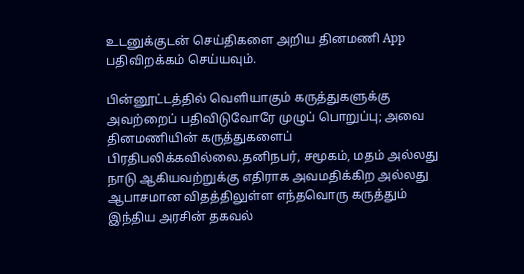உடனுக்குடன் செய்திகளை அறிய தினமணி App பதிவிறக்கம் செய்யவும்.

பின்னூட்டத்தில் வெளியாகும் கருத்துகளுக்கு அவற்றைப் பதிவிடுவோரே முழுப் பொறுப்பு; அவை தினமணியின் கருத்துகளைப் பிரதிபலிக்கவில்லை.தனிநபர், சமூகம், மதம் அல்லது நாடு ஆகியவற்றுக்கு எதிராக அவமதிக்கிற அல்லது ஆபாசமான விதத்திலுள்ள எந்தவொரு கருத்தும் இந்திய அரசின் தகவல்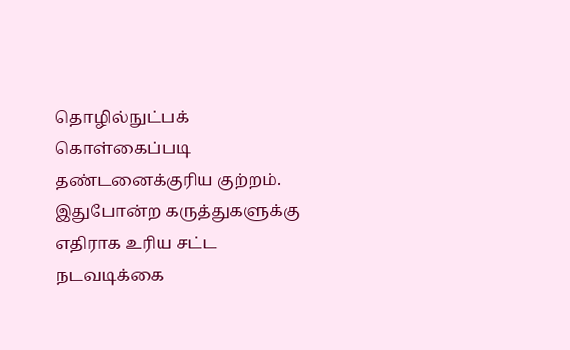தொழில்நுட்பக் கொள்கைப்படி தண்டனைக்குரிய குற்றம். இதுபோன்ற கருத்துகளுக்கு எதிராக உரிய சட்ட நடவடிக்கை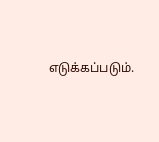எடுக்கப்படும்.